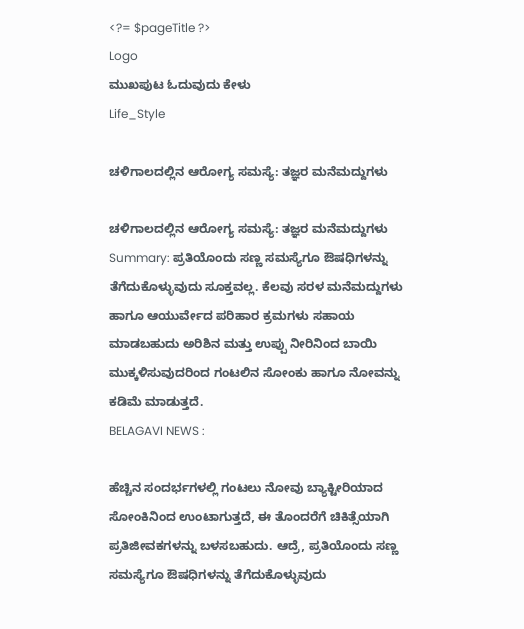<?= $pageTitle ?>
Logo
ಮುಖಪುಟ ಓದುವುದು ಕೇಳು
Life_Style

ಚಳಿಗಾಲದಲ್ಲಿನ ಆರೋಗ್ಯ ಸಮಸ್ಯೆ: ತಜ್ಞರ ಮನೆಮದ್ದುಗಳು

ಚಳಿಗಾಲದಲ್ಲಿನ ಆರೋಗ್ಯ ಸಮಸ್ಯೆ: ತಜ್ಞರ ಮನೆಮದ್ದುಗಳು
Summary: ಪ್ರತಿಯೊಂದು ಸಣ್ಣ ಸಮಸ್ಯೆಗೂ ಔಷಧಿಗಳನ್ನು ತೆಗೆದುಕೊಳ್ಳುವುದು ಸೂಕ್ತವಲ್ಲ. ಕೆಲವು ಸರಳ ಮನೆಮದ್ದುಗಳು ಹಾಗೂ ಆಯುರ್ವೇದ ಪರಿಹಾರ ಕ್ರಮಗಳು ಸಹಾಯ ಮಾಡಬಹುದು ಅರಿಶಿನ ಮತ್ತು ಉಪ್ಪು ನೀರಿನಿಂದ ಬಾಯಿ ಮುಕ್ಕಳಿಸುವುದರಿಂದ ಗಂಟಲಿನ ಸೋಂಕು ಹಾಗೂ ನೋವನ್ನು ಕಡಿಮೆ ಮಾಡುತ್ತದೆ.
BELAGAVI NEWS :

ಹೆಚ್ಚಿನ ಸಂದರ್ಭಗಳಲ್ಲಿ ಗಂಟಲು ನೋವು ಬ್ಯಾಕ್ಟೀರಿಯಾದ ಸೋಂಕಿನಿಂದ ಉಂಟಾಗುತ್ತದೆ, ಈ ತೊಂದರೆಗೆ ಚಿಕಿತ್ಸೆಯಾಗಿ ಪ್ರತಿಜೀವಕಗಳನ್ನು ಬಳಸಬಹುದು. ಆದ್ರೆ, ಪ್ರತಿಯೊಂದು ಸಣ್ಣ ಸಮಸ್ಯೆಗೂ ಔಷಧಿಗಳನ್ನು ತೆಗೆದುಕೊಳ್ಳುವುದು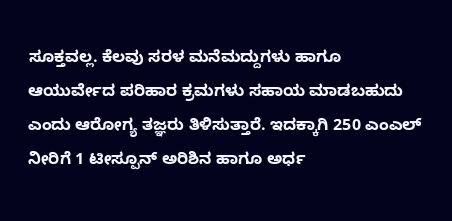ಸೂಕ್ತವಲ್ಲ. ಕೆಲವು ಸರಳ ಮನೆಮದ್ದುಗಳು ಹಾಗೂ ಆಯುರ್ವೇದ ಪರಿಹಾರ ಕ್ರಮಗಳು ಸಹಾಯ ಮಾಡಬಹುದು ಎಂದು ಆರೋಗ್ಯ ತಜ್ಞರು ತಿಳಿಸುತ್ತಾರೆ. ಇದಕ್ಕಾಗಿ 250 ಎಂಎಲ್ ನೀರಿಗೆ 1 ಟೀಸ್ಪೂನ್ ಅರಿಶಿನ ಹಾಗೂ ಅರ್ಧ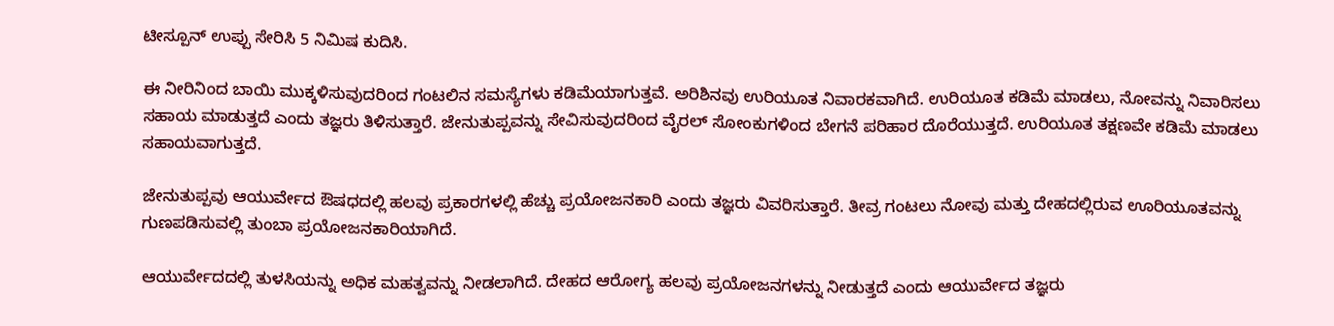ಟೀಸ್ಪೂನ್ ಉಪ್ಪು ಸೇರಿಸಿ 5 ನಿಮಿಷ ಕುದಿಸಿ.

ಈ ನೀರಿನಿಂದ ಬಾಯಿ ಮುಕ್ಕಳಿಸುವುದರಿಂದ ಗಂಟಲಿನ ಸಮಸ್ಯೆಗಳು ಕಡಿಮೆಯಾಗುತ್ತವೆ. ಅರಿಶಿನವು ಉರಿಯೂತ ನಿವಾರಕವಾಗಿದೆ. ಉರಿಯೂತ ಕಡಿಮೆ ಮಾಡಲು, ನೋವನ್ನು ನಿವಾರಿಸಲು ಸಹಾಯ ಮಾಡುತ್ತದೆ ಎಂದು ತಜ್ಞರು ತಿಳಿಸುತ್ತಾರೆ. ಜೇನುತುಪ್ಪವನ್ನು ಸೇವಿಸುವುದರಿಂದ ವೈರಲ್ ಸೋಂಕುಗಳಿಂದ ಬೇಗನೆ ಪರಿಹಾರ ದೊರೆಯುತ್ತದೆ. ಉರಿಯೂತ ತಕ್ಷಣವೇ ಕಡಿಮೆ ಮಾಡಲು ಸಹಾಯವಾಗುತ್ತದೆ.

ಜೇನುತುಪ್ಪವು ಆಯುರ್ವೇದ ಔಷಧದಲ್ಲಿ ಹಲವು ಪ್ರಕಾರಗಳಲ್ಲಿ ಹೆಚ್ಚು ಪ್ರಯೋಜನಕಾರಿ ಎಂದು ತಜ್ಞರು ವಿವರಿಸುತ್ತಾರೆ. ತೀವ್ರ ಗಂಟಲು ನೋವು ಮತ್ತು ದೇಹದಲ್ಲಿರುವ ಊರಿಯೂತವನ್ನು ಗುಣಪಡಿಸುವಲ್ಲಿ ತುಂಬಾ ಪ್ರಯೋಜನಕಾರಿಯಾಗಿದೆ.

ಆಯುರ್ವೇದದಲ್ಲಿ ತುಳಸಿಯನ್ನು ಅಧಿಕ ಮಹತ್ವವನ್ನು ನೀಡಲಾಗಿದೆ. ದೇಹದ ಆರೋಗ್ಯ ಹಲವು ಪ್ರಯೋಜನಗಳನ್ನು ನೀಡುತ್ತದೆ ಎಂದು ಆಯುರ್ವೇದ ತಜ್ಞರು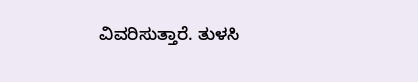ವಿವರಿಸುತ್ತಾರೆ. ತುಳಸಿ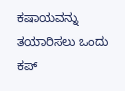ಕಷಾಯವನ್ನು ತಯಾರಿಸಲು ಒಂದು ಕಪ್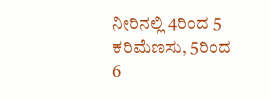ನೀರಿನಲ್ಲಿ 4ರಿಂದ 5 ಕರಿಮೆಣಸು, 5ರಿಂದ 6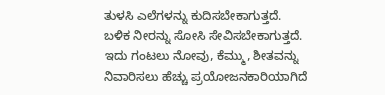ತುಳಸಿ ಎಲೆಗಳನ್ನು ಕುದಿಸಬೇಕಾಗುತ್ತದೆ. ಬಳಿಕ ನೀರನ್ನು ಸೋಸಿ ಸೇವಿಸಬೇಕಾಗುತ್ತದೆ. ಇದು ಗಂಟಲು ನೋವು, ಕೆಮ್ಮು, ಶೀತವನ್ನು ನಿವಾರಿಸಲು ಹೆಚ್ಚು ಪ್ರಯೋಜನಕಾರಿಯಾಗಿದೆ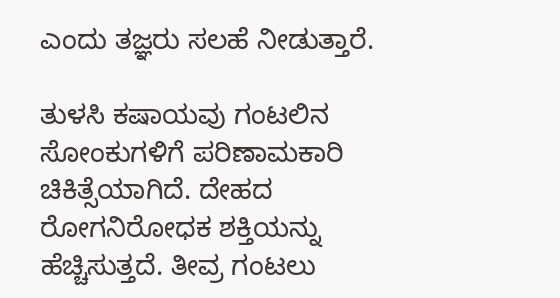ಎಂದು ತಜ್ಞರು ಸಲಹೆ ನೀಡುತ್ತಾರೆ.

ತುಳಸಿ ಕಷಾಯವು ಗಂಟಲಿನ ಸೋಂಕುಗಳಿಗೆ ಪರಿಣಾಮಕಾರಿ ಚಿಕಿತ್ಸೆಯಾಗಿದೆ. ದೇಹದ ರೋಗನಿರೋಧಕ ಶಕ್ತಿಯನ್ನು ಹೆಚ್ಚಿಸುತ್ತದೆ. ತೀವ್ರ ಗಂಟಲು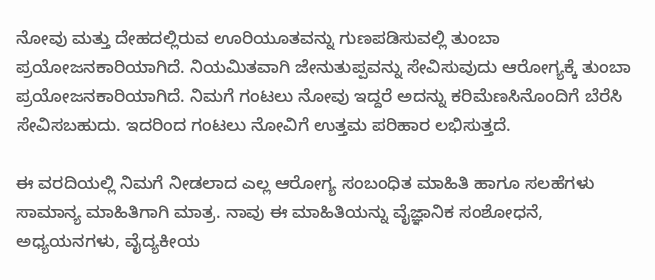ನೋವು ಮತ್ತು ದೇಹದಲ್ಲಿರುವ ಊರಿಯೂತವನ್ನು ಗುಣಪಡಿಸುವಲ್ಲಿ ತುಂಬಾ ಪ್ರಯೋಜನಕಾರಿಯಾಗಿದೆ. ನಿಯಮಿತವಾಗಿ ಜೇನುತುಪ್ಪವನ್ನು ಸೇವಿಸುವುದು ಆರೋಗ್ಯಕ್ಕೆ ತುಂಬಾ ಪ್ರಯೋಜನಕಾರಿಯಾಗಿದೆ. ನಿಮಗೆ ಗಂಟಲು ನೋವು ಇದ್ದರೆ ಅದನ್ನು ಕರಿಮೆಣಸಿನೊಂದಿಗೆ ಬೆರೆಸಿ ಸೇವಿಸಬಹುದು. ಇದರಿಂದ ಗಂಟಲು ನೋವಿಗೆ ಉತ್ತಮ ಪರಿಹಾರ ಲಭಿಸುತ್ತದೆ.

ಈ ವರದಿಯಲ್ಲಿ ನಿಮಗೆ ನೀಡಲಾದ ಎಲ್ಲ ಆರೋಗ್ಯ ಸಂಬಂಧಿತ ಮಾಹಿತಿ ಹಾಗೂ ಸಲಹೆಗಳು ಸಾಮಾನ್ಯ ಮಾಹಿತಿಗಾಗಿ ಮಾತ್ರ. ನಾವು ಈ ಮಾಹಿತಿಯನ್ನು ವೈಜ್ಞಾನಿಕ ಸಂಶೋಧನೆ, ಅಧ್ಯಯನಗಳು, ವೈದ್ಯಕೀಯ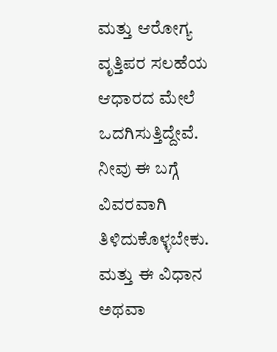ಮತ್ತು ಆರೋಗ್ಯ ವೃತ್ತಿಪರ ಸಲಹೆಯ ಆಧಾರದ ಮೇಲೆ ಒದಗಿಸುತ್ತಿದ್ದೇವೆ. ನೀವು ಈ ಬಗ್ಗೆ ವಿವರವಾಗಿ ತಿಳಿದುಕೊಳ್ಳಬೇಕು. ಮತ್ತು ಈ ವಿಧಾನ ಅಥವಾ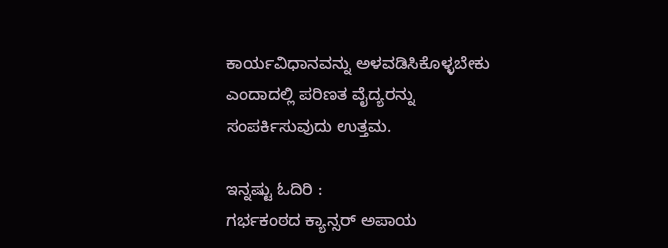ಕಾರ್ಯವಿಧಾನವನ್ನು ಅಳವಡಿಸಿಕೊಳ್ಳಬೇಕು ಎಂದಾದಲ್ಲಿ ಪರಿಣತ ವೈದ್ಯರನ್ನು ಸಂಪರ್ಕಿಸುವುದು ಉತ್ತಮ.

ಇನ್ನಷ್ಟು ಓದಿರಿ :
ಗರ್ಭಕಂಠದ ಕ್ಯಾನ್ಸರ್ ಅಪಾಯ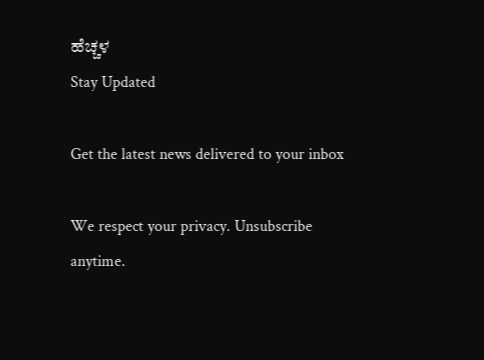ಹೆಚ್ಚಳ
Stay Updated

Get the latest news delivered to your inbox

We respect your privacy. Unsubscribe anytime.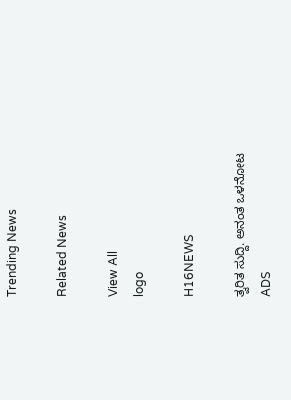Trending News

Related News

View All
logo

H16NEWS

ತ್ವರಿತ ಸುದ್ದಿ. ಅನಂತ ಒಳನೋಟ
ADS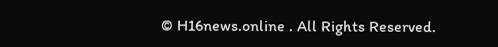© H16news.online . All Rights Reserved.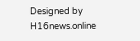Designed by H16news.online